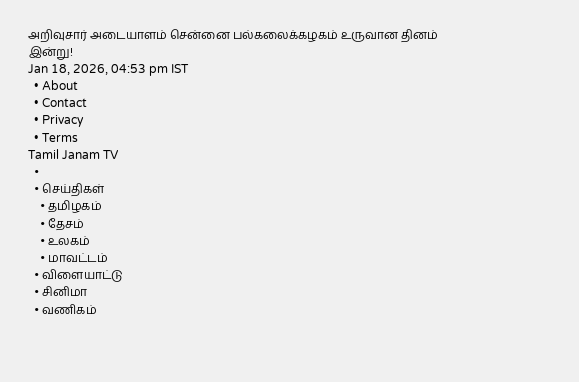அறிவுசார் அடையாளம் சென்னை பல்கலைக்கழகம் உருவான தினம் இன்று!
Jan 18, 2026, 04:53 pm IST
  • About
  • Contact
  • Privacy
  • Terms
Tamil Janam TV
  •
  • செய்திகள்
    • தமிழகம்
    • தேசம்
    • உலகம்
    • மாவட்டம்
  • விளையாட்டு
  • சினிமா
  • வணிகம்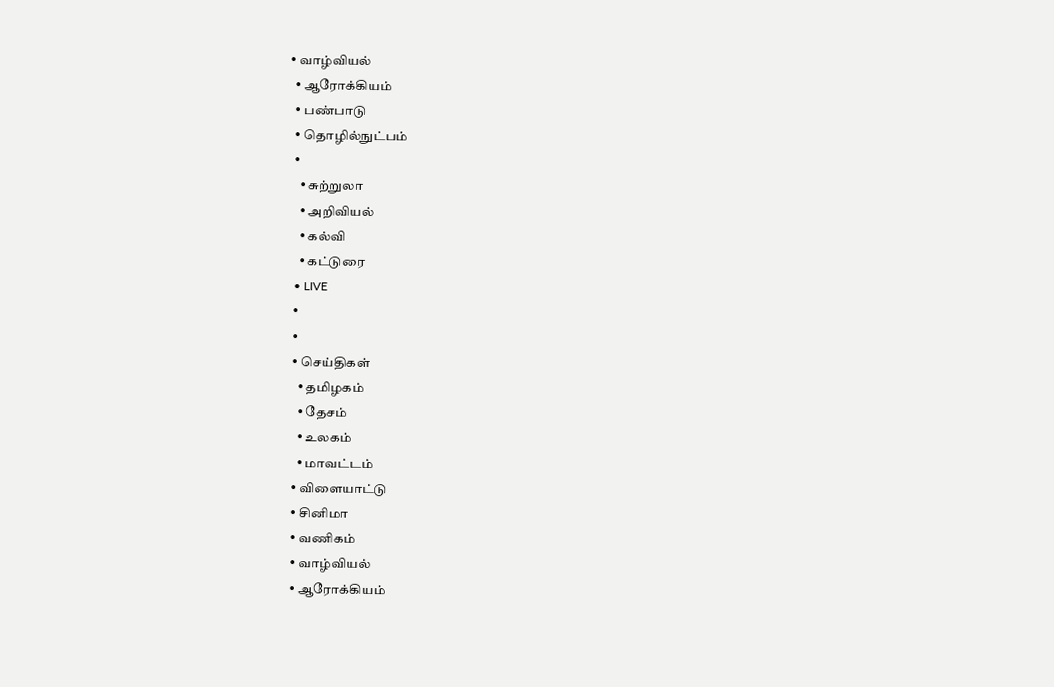• வாழ்வியல்
  • ஆரோக்கியம்
  • பண்பாடு
  • தொழில்நுட்பம்
  •
    • சுற்றுலா
    • அறிவியல்
    • கல்வி
    • கட்டுரை
  • LIVE
  •
  •
  • செய்திகள்
    • தமிழகம்
    • தேசம்
    • உலகம்
    • மாவட்டம்
  • விளையாட்டு
  • சினிமா
  • வணிகம்
  • வாழ்வியல்
  • ஆரோக்கியம்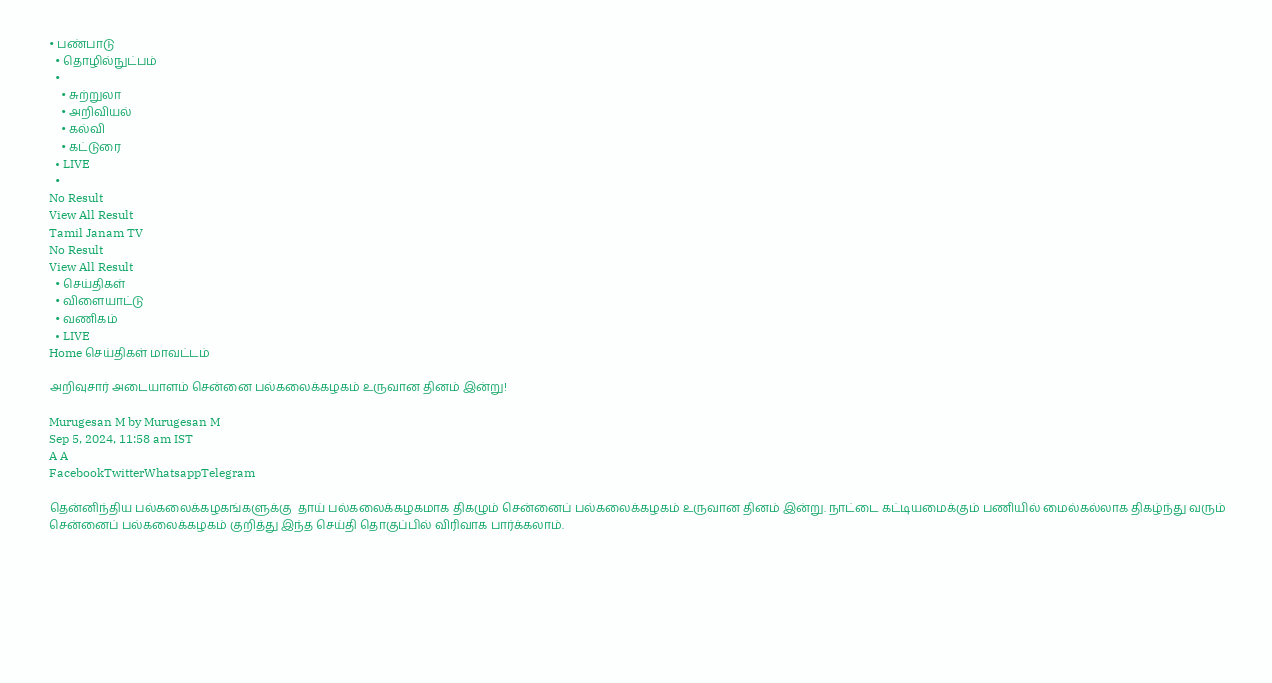• பண்பாடு
  • தொழில்நுட்பம்
  •
    • சுற்றுலா
    • அறிவியல்
    • கல்வி
    • கட்டுரை
  • LIVE
  •
No Result
View All Result
Tamil Janam TV
No Result
View All Result
  • செய்திகள்
  • விளையாட்டு
  • வணிகம்
  • LIVE
Home செய்திகள் மாவட்டம்

அறிவுசார் அடையாளம் சென்னை பல்கலைக்கழகம் உருவான தினம் இன்று!

Murugesan M by Murugesan M
Sep 5, 2024, 11:58 am IST
A A
FacebookTwitterWhatsappTelegram

தென்னிந்திய பல்கலைக்கழகங்களுக்கு  தாய் பல்கலைக்கழகமாக திகழும் சென்னைப் பல்கலைக்கழகம் உருவான தினம் இன்று. நாட்டை கட்டியமைக்கும் பணியில் மைல்கல்லாக திகழ்ந்து வரும் சென்னைப் பல்கலைக்கழகம் குறித்து இந்த செய்தி தொகுப்பில் விரிவாக பார்க்கலாம்.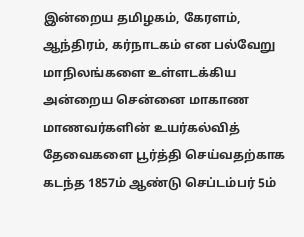இன்றைய தமிழகம், கேரளம், ஆந்திரம், கர்நாடகம் என பல்வேறு மாநிலங்களை உள்ளடக்கிய அன்றைய சென்னை மாகாண மாணவர்களின் உயர்கல்வித் தேவைகளை பூர்த்தி செய்வதற்காக கடந்த 1857ம் ஆண்டு செப்டம்பர் 5ம்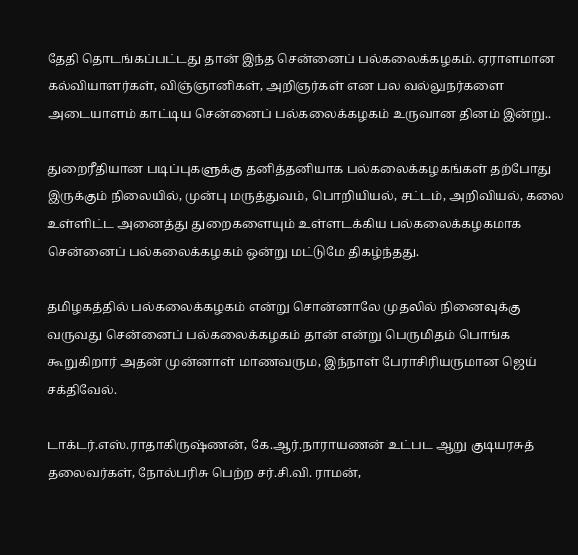தேதி தொடங்கப்பட்டது தான் இந்த சென்னைப் பல்கலைக்கழகம். ஏராளமான கல்வியாளர்கள், விஞ்ஞானிகள், அறிஞர்கள் என பல வல்லுநர்களை அடையாளம் காட்டிய சென்னைப் பல்கலைக்கழகம் உருவான தினம் இன்று..

துறைரீதியான படிப்புகளுக்கு தனித்தனியாக பல்கலைக்கழகங்கள் தற்போது இருக்கும் நிலையில், முன்பு மருத்துவம், பொறியியல், சட்டம், அறிவியல், கலை உள்ளிட்ட அனைத்து துறைகளையும் உள்ளடக்கிய பல்கலைக்கழகமாக சென்னைப் பல்கலைக்கழகம் ஒன்று மட்டுமே திகழ்ந்தது.

தமிழகத்தில் பல்கலைக்கழகம் என்று சொன்னாலே முதலில் நினைவுக்கு வருவது சென்னைப் பல்கலைக்கழகம் தான் என்று பெருமிதம் பொங்க கூறுகிறார் அதன் முன்னாள் மாணவரும, இந்நாள் பேராசிரியருமான ஜெய் சக்திவேல்.

டாக்டர்.எஸ்.ராதாகிருஷ்ணன், கே.ஆர்.நாராயணன் உட்பட ஆறு குடியரசுத் தலைவர்கள், நோல்பரிசு பெற்ற சர்.சி.வி. ராமன்,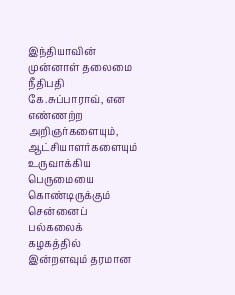இந்தியாவின் முன்னாள் தலைமை நீதிபதி கே.சுப்பாராவ், என எண்ணற்ற அறிஞர்களையும், ஆட்சியாளர்களையும் உருவாக்கிய பெருமையை கொண்டிருக்கும் சென்னைப் பல்கலைக் கழகத்தில் இன்றளவும் தரமான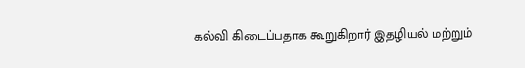கல்வி கிடைப்பதாக கூறுகிறார் இதழியல் மற்றும்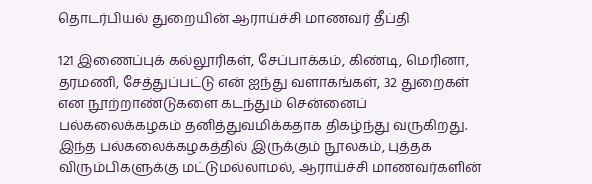தொடர்பியல் துறையின் ஆராய்ச்சி மாணவர் தீப்தி

121 இணைப்புக் கல்லூரிகள், சேப்பாக்கம், கிண்டி, மெரினா, தரமணி, சேத்துப்பட்டு என் ஐந்து வளாகங்கள், 32 துறைகள் என நூற்றாண்டுகளை கடந்தும் சென்னைப் பல்கலைக்கழகம் தனித்துவமிக்கதாக திகழ்ந்து வருகிறது. இந்த பல்கலைக்கழகத்தில் இருக்கும் நூலகம், புத்தக விரும்பிகளுக்கு மட்டுமல்லாமல், ஆராய்ச்சி மாணவர்களின்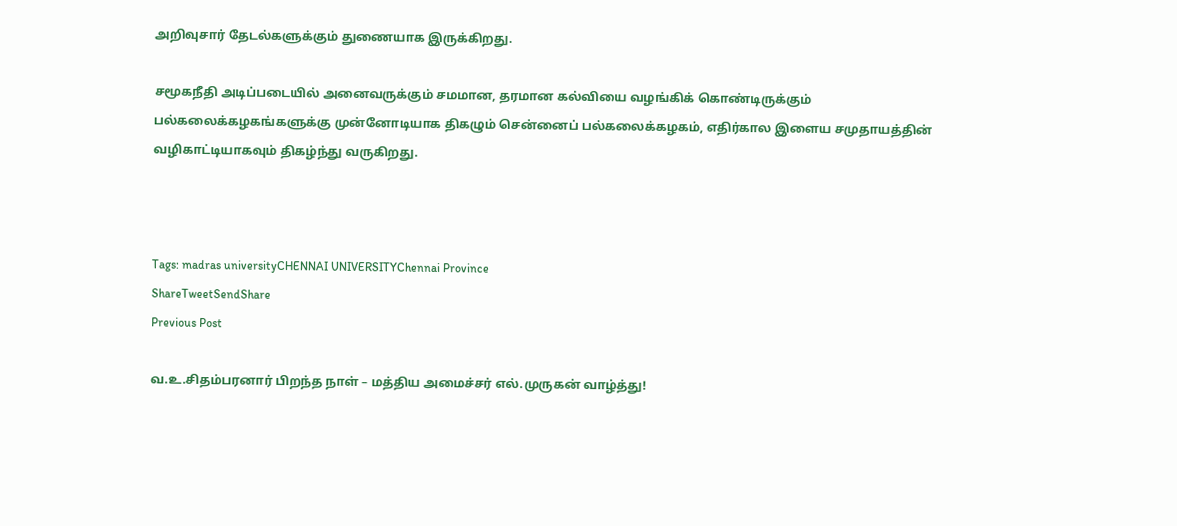அறிவுசார் தேடல்களுக்கும் துணையாக இருக்கிறது.

சமூகநீதி அடிப்படையில் அனைவருக்கும் சமமான, தரமான கல்வியை வழங்கிக் கொண்டிருக்கும் பல்கலைக்கழகங்களுக்கு முன்னோடியாக திகழும் சென்னைப் பல்கலைக்கழகம், எதிர்கால இளைய சமுதாயத்தின் வழிகாட்டியாகவும் திகழ்ந்து வருகிறது.



Tags: madras universityCHENNAI UNIVERSITYChennai Province
ShareTweetSendShare
Previous Post

வ.உ.சிதம்பரனார் பிறந்த நாள் – மத்திய அமைச்சர் எல்.முருகன் வாழ்த்து!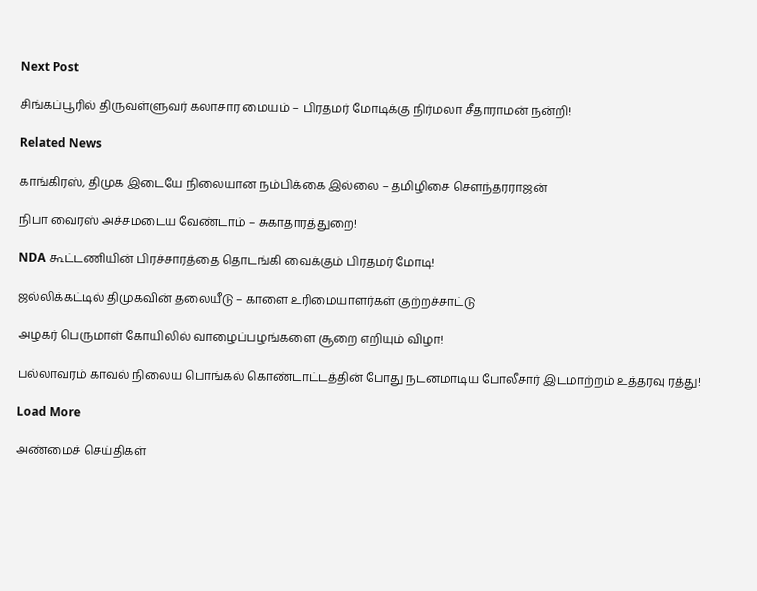Next Post

சிங்கப்பூரில் திருவள்ளுவர் கலாசார மையம் – பிரதமர் மோடிக்கு நிர்மலா சீதாராமன் நன்றி!

Related News

காங்கிரஸ், திமுக இடையே நிலையான நம்பிக்கை இல்லை – தமிழிசை செளந்தரராஜன்

நிபா வைரஸ் அச்சமடைய வேண்டாம் – சுகாதாரத்துறை!

NDA கூட்டணியின் பிரச்சாரத்தை தொடங்கி வைக்கும் பிரதமர் மோடி!

ஜல்லிக்கட்டில் திமுகவின் தலையீடு – காளை உரிமையாளர்கள் குற்றச்சாட்டு

அழகர் பெருமாள் கோயிலில் வாழைப்பழங்களை சூறை எறியும் விழா!

பல்லாவரம் காவல் நிலைய பொங்கல் கொண்டாட்டத்தின் போது நடனமாடிய போலீசார் இடமாற்றம் உத்தரவு ரத்து!

Load More

அண்மைச் செய்திகள்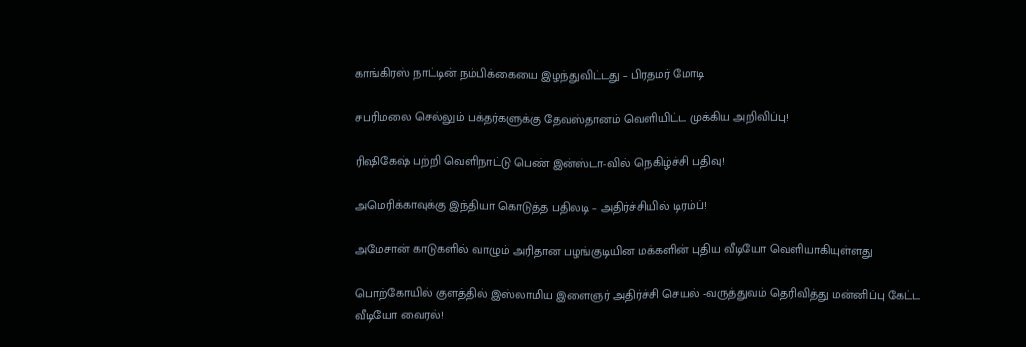காங்கிரஸ் நாட்டின் நம்பிக்கையை இழந்துவிட்டது – பிரதமர் மோடி

சபரிமலை செல்லும் பக்தர்களுக்கு தேவஸ்தானம் வெளியிட்ட முக்கிய அறிவிப்பு!

ரிஷிகேஷ் பற்றி வெளிநாட்டு பெண் இன்ஸ்டா-வில் நெகிழ்ச்சி பதிவு!

அமெரிக்காவுக்கு இந்தியா கொடுத்த பதிலடி – அதிர்ச்சியில் டிரம்ப்!

அமேசான் காடுகளில் வாழும் அரிதான பழங்குடியின மக்களின் புதிய வீடியோ வெளியாகியுள்ளது

பொற்கோயில் குளத்தில் இஸ்லாமிய இளைஞர் அதிர்ச்சி செயல் -வருத்துவம் தெரிவித்து மன்னிப்பு கேட்ட வீடியோ வைரல்!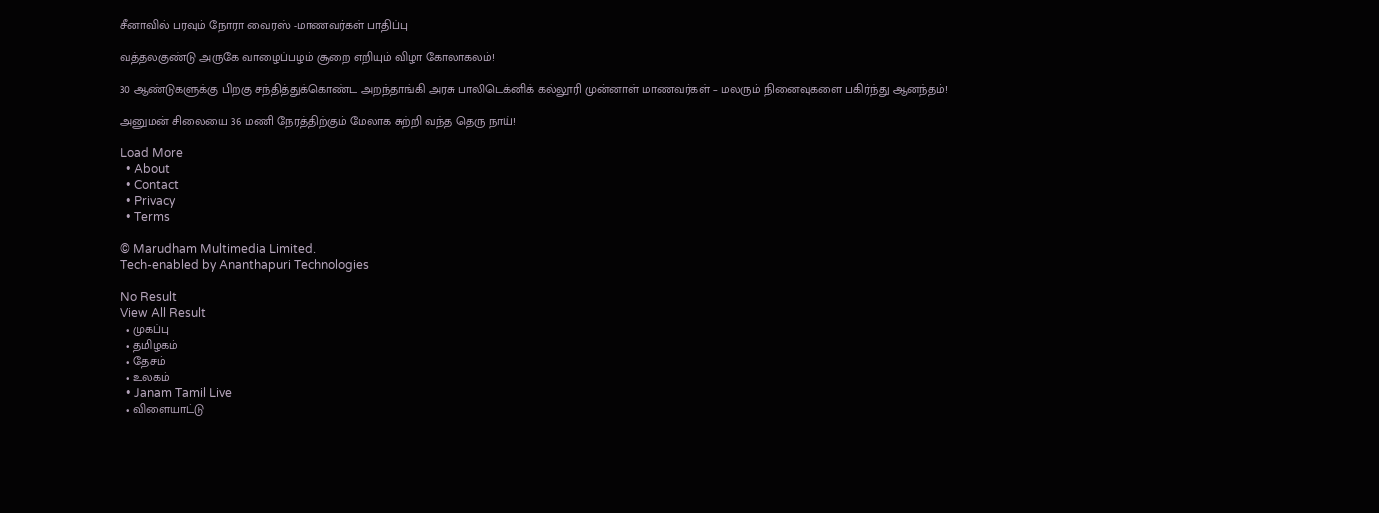சீனாவில் பரவும் நோரா வைரஸ் -மாணவர்கள் பாதிப்பு

வத்தலகுண்டு அருகே வாழைப்பழம் சூறை எறியும் விழா கோலாகலம்!

30 ஆண்டுகளுக்கு பிறகு சந்தித்துக்கொண்ட அறந்தாங்கி அரசு பாலிடெக்னிக் கல்லூரி முன்னாள் மாணவர்கள் – மலரும் நினைவுகளை பகிர்ந்து ஆனந்தம்!

அனுமன் சிலையை 36 மணி நேரத்திற்கும் மேலாக சுற்றி வந்த தெரு நாய்!

Load More
  • About
  • Contact
  • Privacy
  • Terms

© Marudham Multimedia Limited.
Tech-enabled by Ananthapuri Technologies

No Result
View All Result
  • முகப்பு
  • தமிழகம்
  • தேசம்
  • உலகம்
  • Janam Tamil Live
  • விளையாட்டு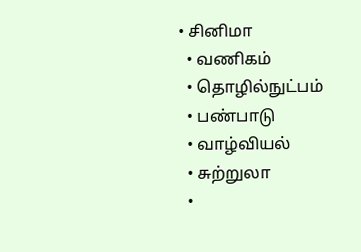• சினிமா
  • வணிகம்
  • தொழில்நுட்பம்
  • பண்பாடு
  • வாழ்வியல்
  • சுற்றுலா
  •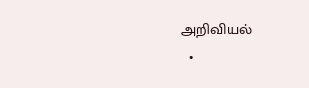அறிவியல்
  •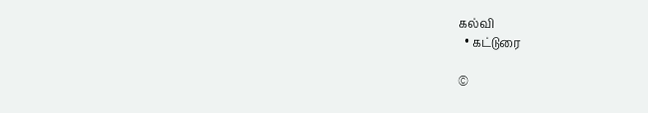கல்வி
  • கட்டுரை

©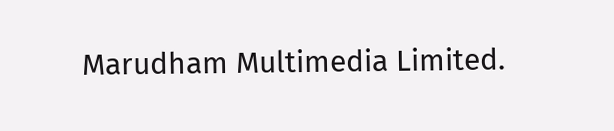Marudham Multimedia Limited.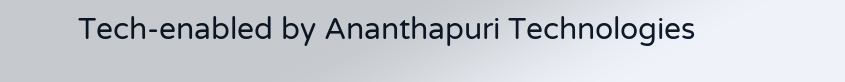Tech-enabled by Ananthapuri Technologies